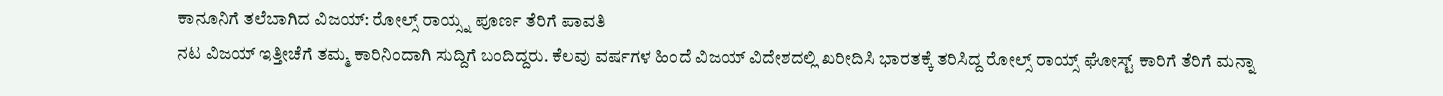ಕಾನೂನಿಗೆ ತಲೆಬಾಗಿದ ವಿಜಯ್: ರೋಲ್ಸ್ ರಾಯ್ಸ್ನ ಪೂರ್ಣ ತೆರಿಗೆ ಪಾವತಿ
ನಟ ವಿಜಯ್ ಇತ್ತೀಚೆಗೆ ತಮ್ಮ ಕಾರಿನಿಂದಾಗಿ ಸುದ್ದಿಗೆ ಬಂದಿದ್ದರು. ಕೆಲವು ವರ್ಷಗಳ ಹಿಂದೆ ವಿಜಯ್ ವಿದೇಶದಲ್ಲಿ ಖರೀದಿಸಿ ಭಾರತಕ್ಕೆ ತರಿಸಿದ್ದ ರೋಲ್ಸ್ ರಾಯ್ಸ್ ಘೋಸ್ಟ್ ಕಾರಿಗೆ ತೆರಿಗೆ ಮನ್ನಾ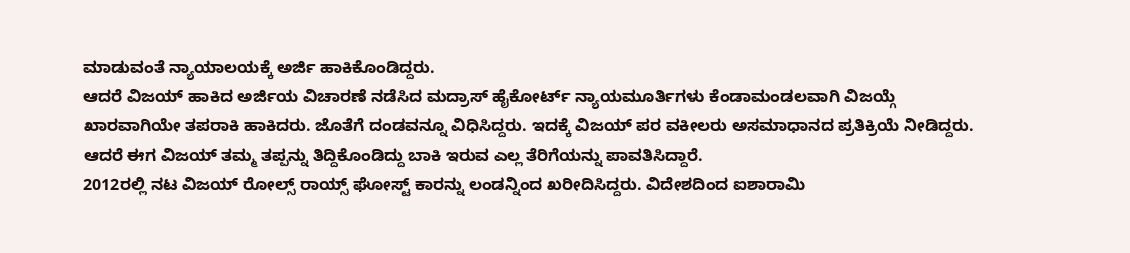ಮಾಡುವಂತೆ ನ್ಯಾಯಾಲಯಕ್ಕೆ ಅರ್ಜಿ ಹಾಕಿಕೊಂಡಿದ್ದರು.
ಆದರೆ ವಿಜಯ್ ಹಾಕಿದ ಅರ್ಜಿಯ ವಿಚಾರಣೆ ನಡೆಸಿದ ಮದ್ರಾಸ್ ಹೈಕೋರ್ಟ್ ನ್ಯಾಯಮೂರ್ತಿಗಳು ಕೆಂಡಾಮಂಡಲವಾಗಿ ವಿಜಯ್ಗೆ ಖಾರವಾಗಿಯೇ ತಪರಾಕಿ ಹಾಕಿದರು. ಜೊತೆಗೆ ದಂಡವನ್ನೂ ವಿಧಿಸಿದ್ದರು. ಇದಕ್ಕೆ ವಿಜಯ್ ಪರ ವಕೀಲರು ಅಸಮಾಧಾನದ ಪ್ರತಿಕ್ರಿಯೆ ನೀಡಿದ್ದರು. ಆದರೆ ಈಗ ವಿಜಯ್ ತಮ್ಮ ತಪ್ಪನ್ನು ತಿದ್ದಿಕೊಂಡಿದ್ದು ಬಾಕಿ ಇರುವ ಎಲ್ಲ ತೆರಿಗೆಯನ್ನು ಪಾವತಿಸಿದ್ದಾರೆ.
2012ರಲ್ಲಿ ನಟ ವಿಜಯ್ ರೋಲ್ಸ್ ರಾಯ್ಸ್ ಘೋಸ್ಟ್ ಕಾರನ್ನು ಲಂಡನ್ನಿಂದ ಖರೀದಿಸಿದ್ದರು. ವಿದೇಶದಿಂದ ಐಶಾರಾಮಿ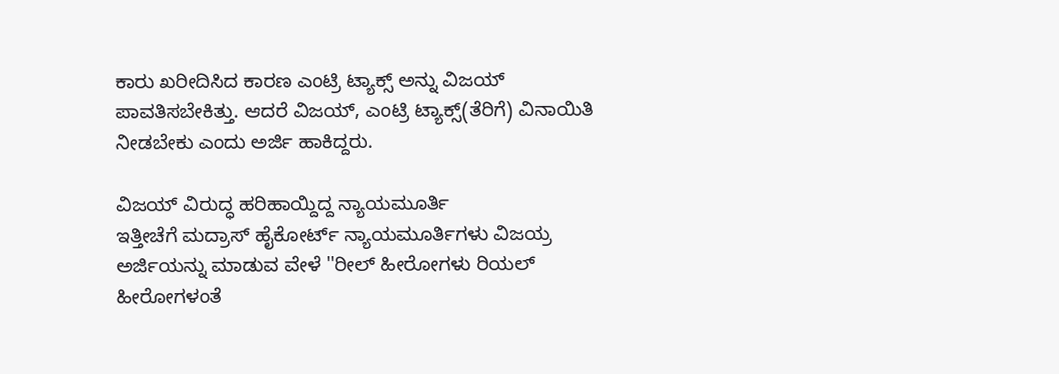ಕಾರು ಖರೀದಿಸಿದ ಕಾರಣ ಎಂಟ್ರಿ ಟ್ಯಾಕ್ಸ್ ಅನ್ನು ವಿಜಯ್ ಪಾವತಿಸಬೇಕಿತ್ತು. ಆದರೆ ವಿಜಯ್, ಎಂಟ್ರಿ ಟ್ಯಾಕ್ಸ್(ತೆರಿಗೆ) ವಿನಾಯಿತಿ ನೀಡಬೇಕು ಎಂದು ಅರ್ಜಿ ಹಾಕಿದ್ದರು.

ವಿಜಯ್ ವಿರುದ್ಧ ಹರಿಹಾಯ್ದಿದ್ದ ನ್ಯಾಯಮೂರ್ತಿ
ಇತ್ತೀಚೆಗೆ ಮದ್ರಾಸ್ ಹೈಕೋರ್ಟ್ ನ್ಯಾಯಮೂರ್ತಿಗಳು ವಿಜಯ್ರ ಅರ್ಜಿಯನ್ನು ಮಾಡುವ ವೇಳೆ ''ರೀಲ್ ಹೀರೋಗಳು ರಿಯಲ್ ಹೀರೋಗಳಂತೆ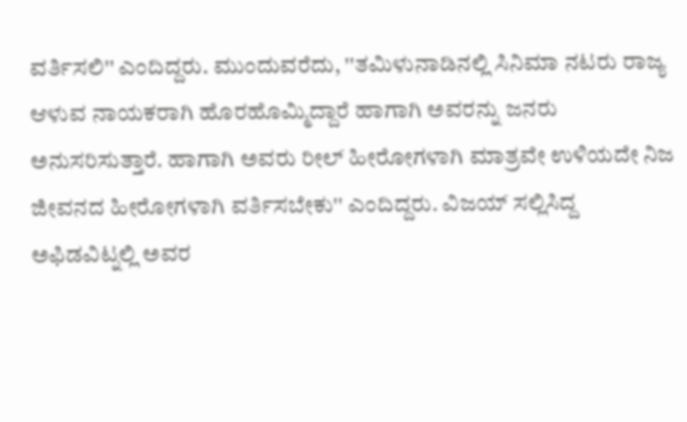ವರ್ತಿಸಲಿ'' ಎಂದಿದ್ದರು. ಮುಂದುವರೆದು, ''ತಮಿಳುನಾಡಿನಲ್ಲಿ ಸಿನಿಮಾ ನಟರು ರಾಜ್ಯ ಆಳುವ ನಾಯಕರಾಗಿ ಹೊರಹೊಮ್ಮಿದ್ದಾರೆ ಹಾಗಾಗಿ ಅವರನ್ನು ಜನರು ಅನುಸರಿಸುತ್ತಾರೆ. ಹಾಗಾಗಿ ಅವರು ರೀಲ್ ಹೀರೋಗಳಾಗಿ ಮಾತ್ರವೇ ಉಳಿಯದೇ ನಿಜ ಜೀವನದ ಹೀರೋಗಳಾಗಿ ವರ್ತಿಸಬೇಕು'' ಎಂದಿದ್ದರು. ವಿಜಯ್ ಸಲ್ಲಿಸಿದ್ದ ಅಫಿಡವಿಟ್ನಲ್ಲಿ ಅವರ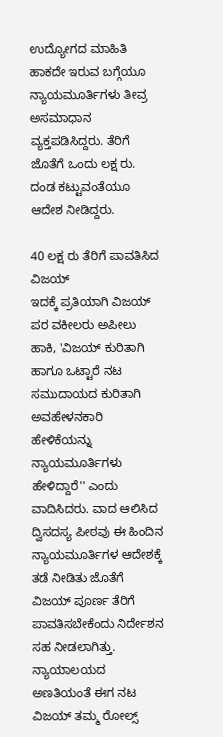ಉದ್ಯೋಗದ ಮಾಹಿತಿ ಹಾಕದೇ ಇರುವ ಬಗ್ಗೆಯೂ ನ್ಯಾಯಮೂರ್ತಿಗಳು ತೀವ್ರ ಅಸಮಾಧಾನ ವ್ಯಕ್ತಪಡಿಸಿದ್ದರು. ತೆರಿಗೆ ಜೊತೆಗೆ ಒಂದು ಲಕ್ಷ ರು. ದಂಡ ಕಟ್ಟುವಂತೆಯೂ ಆದೇಶ ನೀಡಿದ್ದರು.

40 ಲಕ್ಷ ರು ತೆರಿಗೆ ಪಾವತಿಸಿದ ವಿಜಯ್
ಇದಕ್ಕೆ ಪ್ರತಿಯಾಗಿ ವಿಜಯ್ ಪರ ವಕೀಲರು ಅಪೀಲು ಹಾಕಿ, 'ವಿಜಯ್ ಕುರಿತಾಗಿ ಹಾಗೂ ಒಟ್ಟಾರೆ ನಟ ಸಮುದಾಯದ ಕುರಿತಾಗಿ ಅವಹೇಳನಕಾರಿ ಹೇಳಿಕೆಯನ್ನು ನ್ಯಾಯಮೂರ್ತಿಗಳು ಹೇಳಿದ್ದಾರೆ'' ಎಂದು ವಾದಿಸಿದರು. ವಾದ ಆಲಿಸಿದ ದ್ವಿಸದಸ್ಯ ಪೀಠವು ಈ ಹಿಂದಿನ ನ್ಯಾಯಮೂರ್ತಿಗಳ ಆದೇಶಕ್ಕೆ ತಡೆ ನೀಡಿತು ಜೊತೆಗೆ ವಿಜಯ್ ಪೂರ್ಣ ತೆರಿಗೆ ಪಾವತಿಸಬೇಕೆಂದು ನಿರ್ದೇಶನ ಸಹ ನೀಡಲಾಗಿತ್ತು. ನ್ಯಾಯಾಲಯದ ಅಣತಿಯಂತೆ ಈಗ ನಟ ವಿಜಯ್ ತಮ್ಮ ರೋಲ್ಸ್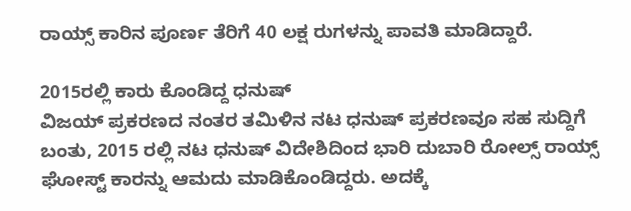ರಾಯ್ಸ್ ಕಾರಿನ ಪೂರ್ಣ ತೆರಿಗೆ 40 ಲಕ್ಷ ರುಗಳನ್ನು ಪಾವತಿ ಮಾಡಿದ್ದಾರೆ.

2015ರಲ್ಲಿ ಕಾರು ಕೊಂಡಿದ್ದ ಧನುಷ್
ವಿಜಯ್ ಪ್ರಕರಣದ ನಂತರ ತಮಿಳಿನ ನಟ ಧನುಷ್ ಪ್ರಕರಣವೂ ಸಹ ಸುದ್ದಿಗೆ ಬಂತು, 2015 ರಲ್ಲಿ ನಟ ಧನುಷ್ ವಿದೇಶಿದಿಂದ ಭಾರಿ ದುಬಾರಿ ರೋಲ್ಸ್ ರಾಯ್ಸ್ ಘೋಸ್ಟ್ ಕಾರನ್ನು ಆಮದು ಮಾಡಿಕೊಂಡಿದ್ದರು. ಅದಕ್ಕೆ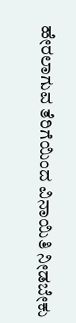ಹೇರಲಾಗುವ ತೆರಿಗೆಯಿಂದ ವಿನಾಯಿತಿ ನೀಡಬೇಕು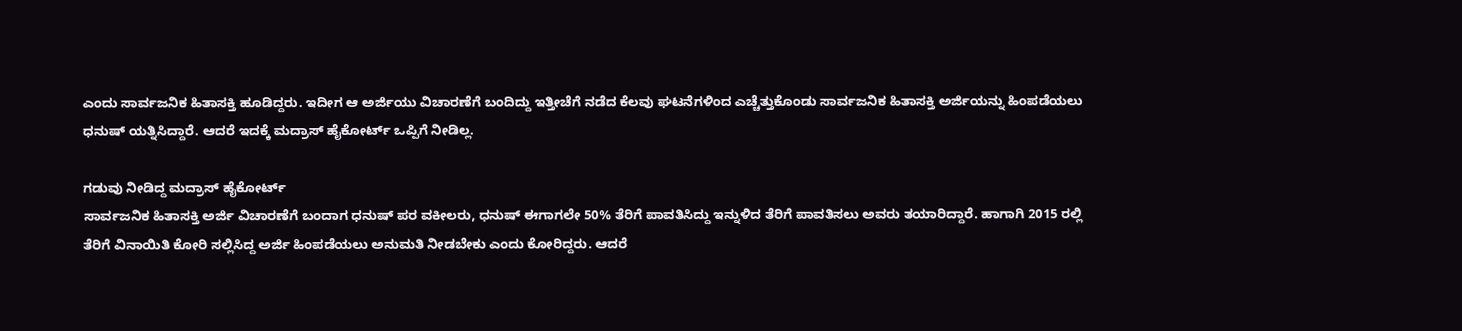ಎಂದು ಸಾರ್ವಜನಿಕ ಹಿತಾಸಕ್ತಿ ಹೂಡಿದ್ದರು. ಇದೀಗ ಆ ಅರ್ಜಿಯು ವಿಚಾರಣೆಗೆ ಬಂದಿದ್ದು ಇತ್ತೀಚೆಗೆ ನಡೆದ ಕೆಲವು ಘಟನೆಗಳಿಂದ ಎಚ್ಚೆತ್ತುಕೊಂಡು ಸಾರ್ವಜನಿಕ ಹಿತಾಸಕ್ತಿ ಅರ್ಜಿಯನ್ನು ಹಿಂಪಡೆಯಲು ಧನುಷ್ ಯತ್ನಿಸಿದ್ದಾರೆ. ಆದರೆ ಇದಕ್ಕೆ ಮದ್ರಾಸ್ ಹೈಕೋರ್ಟ್ ಒಪ್ಪಿಗೆ ನೀಡಿಲ್ಲ.

ಗಡುವು ನೀಡಿದ್ದ ಮದ್ರಾಸ್ ಹೈಕೋರ್ಟ್
ಸಾರ್ವಜನಿಕ ಹಿತಾಸಕ್ತಿ ಅರ್ಜಿ ವಿಚಾರಣೆಗೆ ಬಂದಾಗ ಧನುಷ್ ಪರ ವಕೀಲರು, ಧನುಷ್ ಈಗಾಗಲೇ 50% ತೆರಿಗೆ ಪಾವತಿಸಿದ್ದು ಇನ್ನುಳಿದ ತೆರಿಗೆ ಪಾವತಿಸಲು ಅವರು ತಯಾರಿದ್ದಾರೆ. ಹಾಗಾಗಿ 2015 ರಲ್ಲಿ ತೆರಿಗೆ ವಿನಾಯಿತಿ ಕೋರಿ ಸಲ್ಲಿಸಿದ್ದ ಅರ್ಜಿ ಹಿಂಪಡೆಯಲು ಅನುಮತಿ ನೀಡಬೇಕು ಎಂದು ಕೋರಿದ್ದರು. ಆದರೆ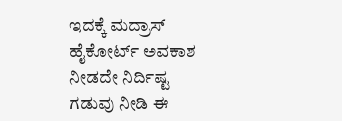ಇದಕ್ಕೆ ಮದ್ರಾಸ್ ಹೈಕೋರ್ಟ್ ಅವಕಾಶ ನೀಡದೇ ನಿರ್ದಿಷ್ಟ ಗಡುವು ನೀಡಿ ಈ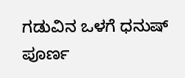ಗಡುವಿನ ಒಳಗೆ ಧನುಷ್ ಪೂರ್ಣ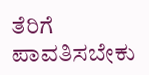ತೆರಿಗೆ ಪಾವತಿಸಬೇಕು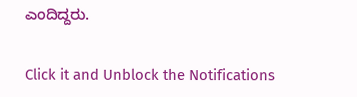ಎಂದಿದ್ದರು.


Click it and Unblock the Notifications